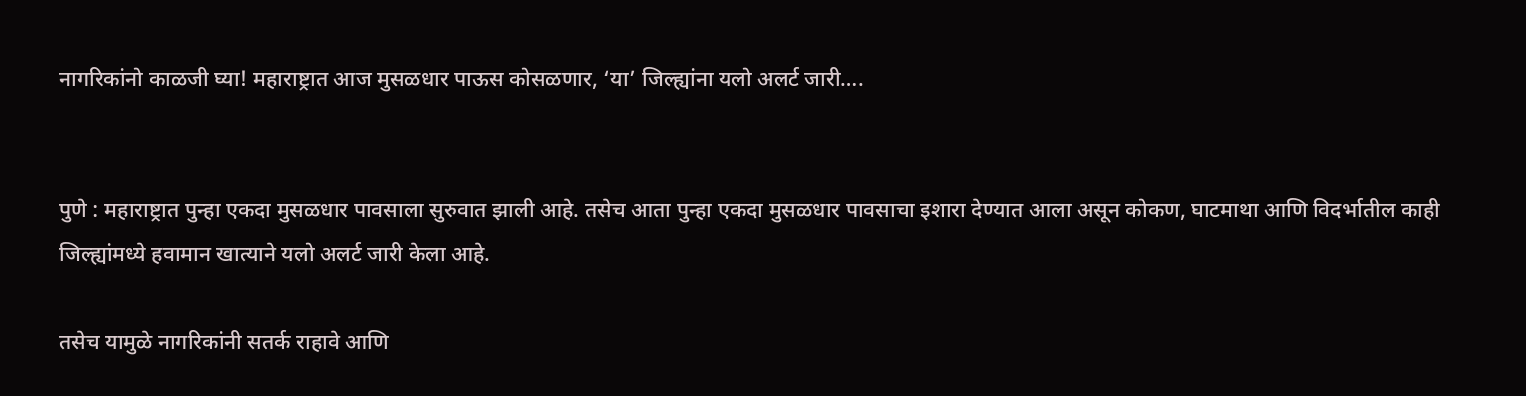नागरिकांनो काळजी घ्या! महाराष्ट्रात आज मुसळधार पाऊस कोसळणार, ‘या’ जिल्ह्यांना यलो अलर्ट जारी….


पुणे : महाराष्ट्रात पुन्हा एकदा मुसळधार पावसाला सुरुवात झाली आहे. तसेच आता पुन्हा एकदा मुसळधार पावसाचा इशारा देण्यात आला असून कोकण, घाटमाथा आणि विदर्भातील काही जिल्ह्यांमध्ये हवामान खात्याने यलो अलर्ट जारी केला आहे.

तसेच यामुळे नागरिकांनी सतर्क राहावे आणि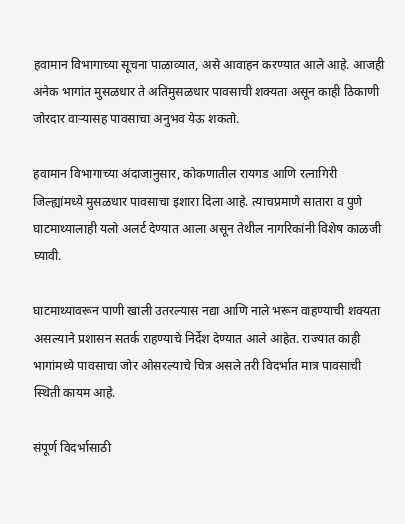हवामान विभागाच्या सूचना पाळाव्यात, असे आवाहन करण्यात आले आहे. आजही अनेक भागांत मुसळधार ते अतिमुसळधार पावसाची शक्यता असून काही ठिकाणी जोरदार वाऱ्यासह पावसाचा अनुभव येऊ शकतो.

हवामान विभागाच्या अंदाजानुसार, कोकणातील रायगड आणि रत्नागिरी जिल्ह्यांमध्ये मुसळधार पावसाचा इशारा दिला आहे. त्याचप्रमाणे सातारा व पुणे घाटमाथ्यालाही यलो अलर्ट देण्यात आला असून तेथील नागरिकांनी विशेष काळजी घ्यावी.

घाटमाथ्यावरून पाणी खाली उतरल्यास नद्या आणि नाले भरून वाहण्याची शक्यता असल्याने प्रशासन सतर्क राहण्याचे निर्देश देण्यात आले आहेत. राज्यात काही भागांमध्ये पावसाचा जोर ओसरल्याचे चित्र असले तरी विदर्भात मात्र पावसाची स्थिती कायम आहे.

संपूर्ण विदर्भासाठी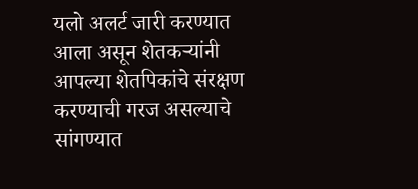यलो अलर्ट जारी करण्यात आला असून शेतकऱ्यांनी आपल्या शेतपिकांचे संरक्षण करण्याची गरज असल्याचे सांगण्यात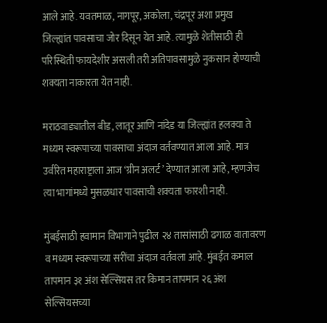आले आहे. यवतमाळ, नागपूर, अकोला, चंद्रपूर अशा प्रमुख जिल्ह्यांत पावसाचा जोर दिसून येत आहे. त्यामुळे शेतीसाठी ही परिस्थिती फायदेशीर असली तरी अतिपावसामुळे नुकसान होण्याची शक्यता नाकारता येत नाही.

मराठवाड्यातील बीड, लातूर आणि नांदेड या जिल्ह्यांत हलक्या ते मध्यम स्वरूपाच्या पावसाचा अंदाज वर्तवण्यात आला आहे. मात्र उर्वरित महाराष्ट्राला आज ‘ग्रीन अलर्ट’ देण्यात आला आहे, म्हणजेच त्या भागांमध्ये मुसळधार पावसाची शक्यता फारशी नाही.

मुंबईसाठी हवामान विभागाने पुढील २४ तासांसाठी ढगाळ वातावरण व मध्यम स्वरूपाच्या सरींचा अंदाज वर्तवला आहे. मुंबईत कमाल तापमान ३१ अंश सेल्सियस तर किमान तापमान २६ अंश सेल्सियसच्या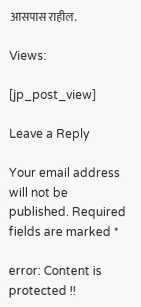आसपास राहील.

Views:

[jp_post_view]

Leave a Reply

Your email address will not be published. Required fields are marked *

error: Content is protected !!